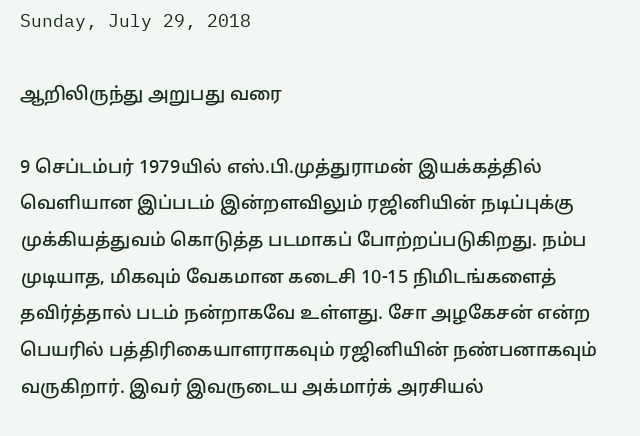Sunday, July 29, 2018

ஆறிலிருந்து அறுபது வரை

9 செப்டம்பர் 1979யில் எஸ்.பி.முத்துராமன் இயக்கத்தில் வெளியான இப்படம் இன்றளவிலும் ரஜினியின் நடிப்புக்கு முக்கியத்துவம் கொடுத்த படமாகப் போற்றப்படுகிறது. நம்ப முடியாத, மிகவும் வேகமான கடைசி 10-15 நிமிடங்களைத் தவிர்த்தால் படம் நன்றாகவே உள்ளது. சோ அழகேசன் என்ற பெயரில் பத்திரிகையாளராகவும் ரஜினியின் நண்பனாகவும் வருகிறார். இவர் இவருடைய அக்மார்க் அரசியல்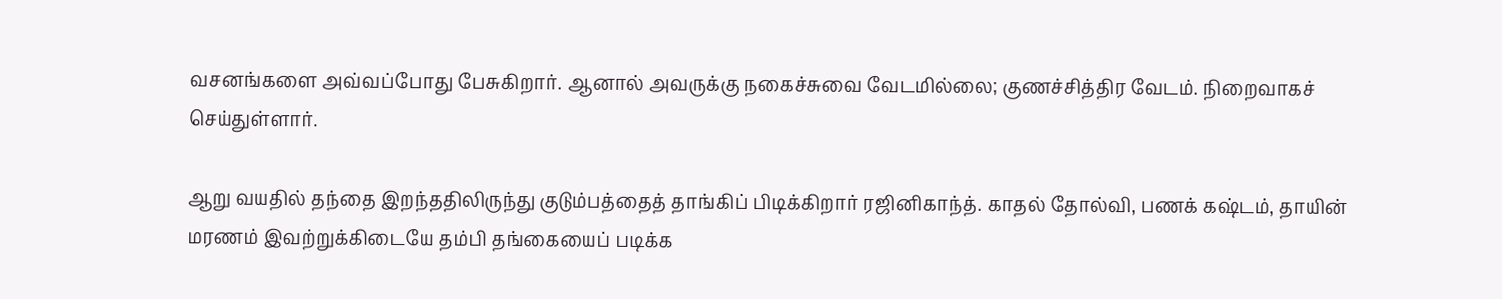வசனங்களை அவ்வப்போது பேசுகிறார். ஆனால் அவருக்கு நகைச்சுவை வேடமில்லை; குணச்சித்திர வேடம். நிறைவாகச் செய்துள்ளார்.

ஆறு வயதில் தந்தை இறந்ததிலிருந்து குடும்பத்தைத் தாங்கிப் பிடிக்கிறார் ரஜினிகாந்த். காதல் தோல்வி, பணக் கஷ்டம், தாயின் மரணம் இவற்றுக்கிடையே தம்பி தங்கையைப் படிக்க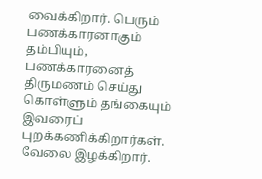வைக்கிறார். பெரும் பணக்காரனாகும் தம்பியும், பணக்காரனைத் திருமணம் செய்து கொள்ளும் தங்கையும் இவரைப் புறக்கணிக்கிறார்கள். வேலை இழக்கிறார்.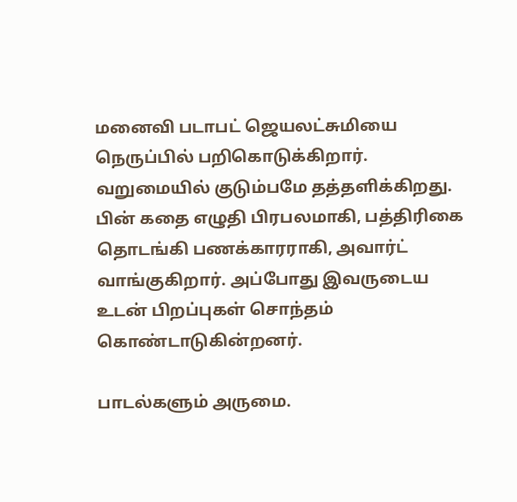மனைவி படாபட் ஜெயலட்சுமியை நெருப்பில் பறிகொடுக்கிறார். வறுமையில் குடும்பமே தத்தளிக்கிறது. பின் கதை எழுதி பிரபலமாகி, பத்திரிகை தொடங்கி பணக்காரராகி, அவார்ட் வாங்குகிறார். அப்போது இவருடைய உடன் பிறப்புகள் சொந்தம் கொண்டாடுகின்றனர்.

பாடல்களும் அருமை.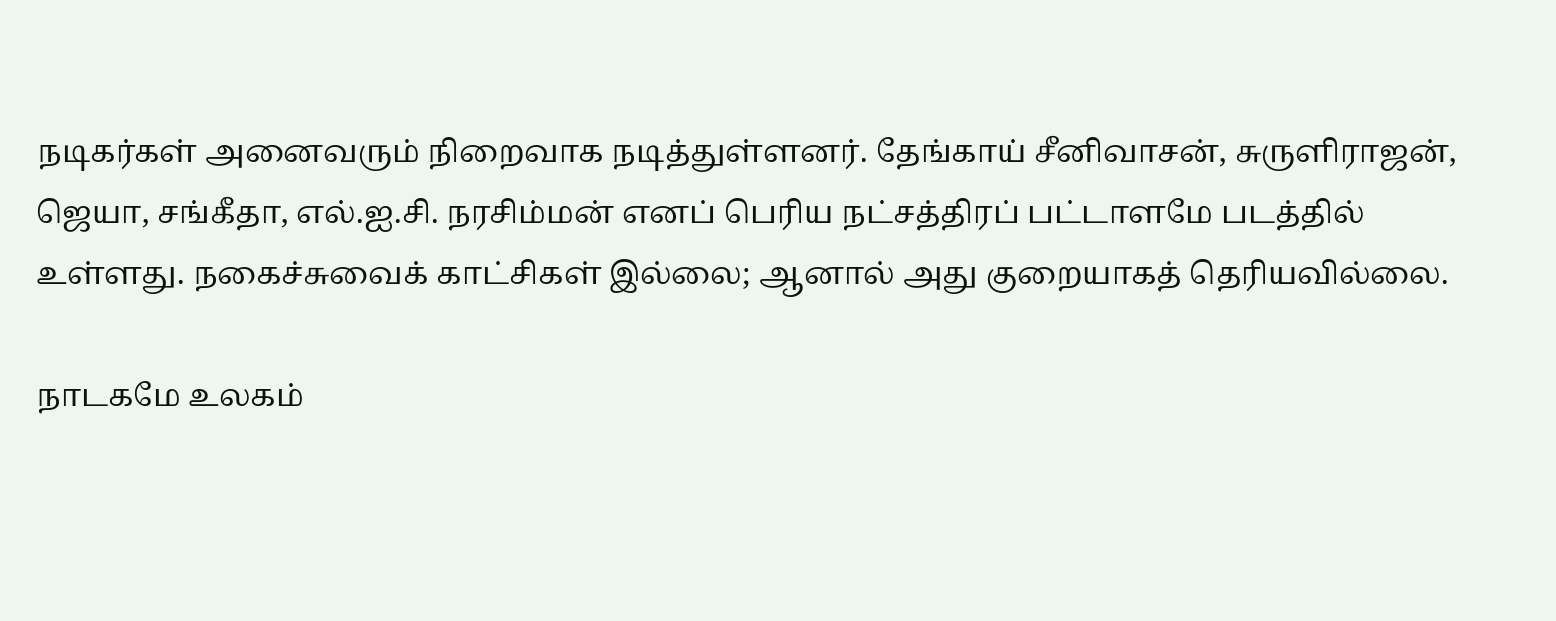நடிகர்கள் அனைவரும் நிறைவாக நடித்துள்ளனர். தேங்காய் சீனிவாசன், சுருளிராஜன், ஜெயா, சங்கீதா, எல்.ஐ.சி. நரசிம்மன் எனப் பெரிய நட்சத்திரப் பட்டாளமே படத்தில் உள்ளது. நகைச்சுவைக் காட்சிகள் இல்லை; ஆனால் அது குறையாகத் தெரியவில்லை.

நாடகமே உலகம்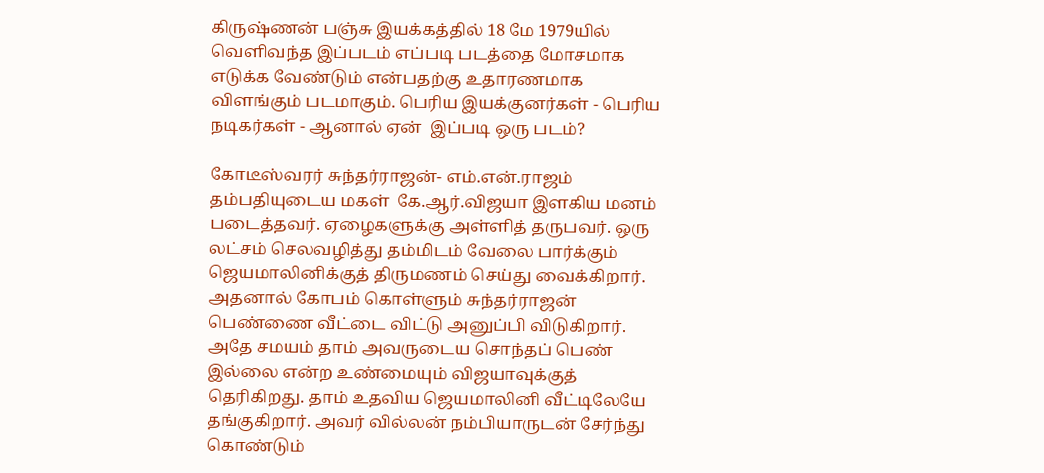கிருஷ்ணன் பஞ்சு இயக்கத்தில் 18 மே 1979யில் வெளிவந்த இப்படம் எப்படி படத்தை மோசமாக எடுக்க வேண்டும் என்பதற்கு உதாரணமாக விளங்கும் படமாகும். பெரிய இயக்குனர்கள் - பெரிய நடிகர்கள் - ஆனால் ஏன்  இப்படி ஒரு படம்?

கோடீஸ்வரர் சுந்தர்ராஜன்- எம்.என்.ராஜம் தம்பதியுடைய மகள்  கே.ஆர்.விஜயா இளகிய மனம் படைத்தவர். ஏழைகளுக்கு அள்ளித் தருபவர். ஒரு லட்சம் செலவழித்து தம்மிடம் வேலை பார்க்கும் ஜெயமாலினிக்குத் திருமணம் செய்து வைக்கிறார். அதனால் கோபம் கொள்ளும் சுந்தர்ராஜன் பெண்ணை வீட்டை விட்டு அனுப்பி விடுகிறார். அதே சமயம் தாம் அவருடைய சொந்தப் பெண் இல்லை என்ற உண்மையும் விஜயாவுக்குத் தெரிகிறது. தாம் உதவிய ஜெயமாலினி வீட்டிலேயே தங்குகிறார். அவர் வில்லன் நம்பியாருடன் சேர்ந்து கொண்டும்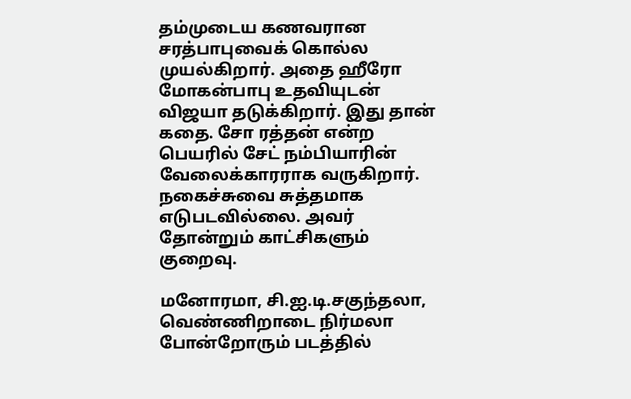தம்முடைய கணவரான சரத்பாபுவைக் கொல்ல முயல்கிறார். அதை ஹீரோ மோகன்பாபு உதவியுடன் விஜயா தடுக்கிறார். இது தான் கதை. சோ ரத்தன் என்ற பெயரில் சேட் நம்பியாரின் வேலைக்காரராக வருகிறார். நகைச்சுவை சுத்தமாக எடுபடவில்லை. அவர் தோன்றும் காட்சிகளும் குறைவு.

மனோரமா, சி.ஐ.டி.சகுந்தலா, வெண்ணிறாடை நிர்மலா போன்றோரும் படத்தில்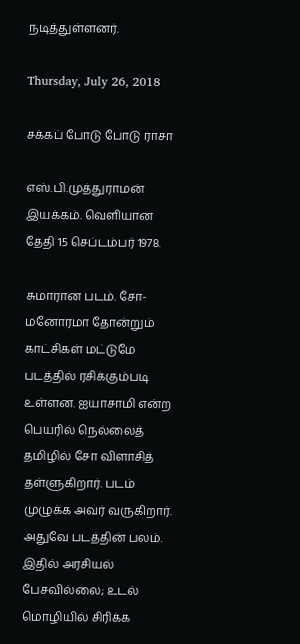நடித்துள்ளனர்.

Thursday, July 26, 2018

சக்கப் போடு போடு ராசா

எஸ்.பி.முத்துராமன் இயக்கம். வெளியான தேதி 15 செப்டம்பர் 1978.

சுமாரான படம். சோ-மனோரமா தோன்றும் காட்சிகள் மட்டுமே படத்தில் ரசிக்கும்படி உள்ளன. ஐயாசாமி என்ற பெயரில் நெல்லைத் தமிழில் சோ விளாசித் தள்ளுகிறார். படம் முழுக்க அவர் வருகிறார். அதுவே படத்தின் பலம். இதில் அரசியல் பேசவில்லை; உடல் மொழியில் சிரிக்க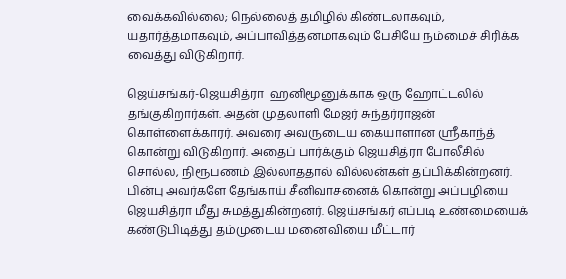வைக்கவில்லை; நெல்லைத் தமிழில் கிண்டலாகவும், யதார்த்தமாகவும், அப்பாவித்தனமாகவும் பேசியே நம்மைச் சிரிக்க வைத்து விடுகிறார்.

ஜெய்சங்கர்-ஜெயசித்ரா  ஹனிமூனுக்காக ஒரு ஹோட்டலில் தங்குகிறார்கள். அதன் முதலாளி மேஜர் சுந்தர்ராஜன் கொள்ளைக்காரர். அவரை அவருடைய கையாளான ஸ்ரீகாந்த் கொன்று விடுகிறார். அதைப் பார்க்கும் ஜெயசித்ரா போலீசில் சொல்ல, நிரூபணம் இல்லாததால் வில்லன்கள் தப்பிக்கின்றனர். பின்பு அவர்களே தேங்காய் சீனிவாசனைக் கொன்று அப்பழியை ஜெயசித்ரா மீது சுமத்துகின்றனர். ஜெய்சங்கர் எப்படி உண்மையைக் கண்டுபிடித்து தம்முடைய மனைவியை மீட்டார்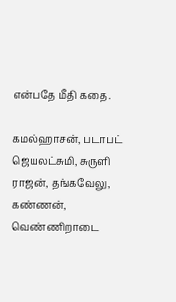என்பதே மீதி கதை.

கமல்ஹாசன், படாபட் ஜெயலட்சுமி, சுருளி ராஜன், தங்கவேலு, கண்ணன், வெண்ணிறாடை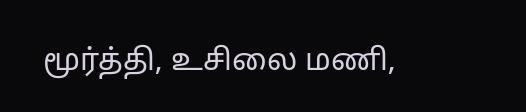மூர்த்தி, உசிலை மணி,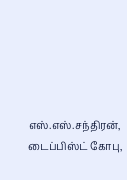எஸ்.எஸ்.சந்திரன், டைப்பிஸ்ட் கோபு,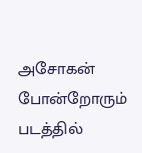அசோகன் போன்றோரும் படத்தில்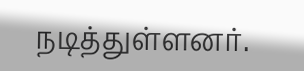நடித்துள்ளனர்.